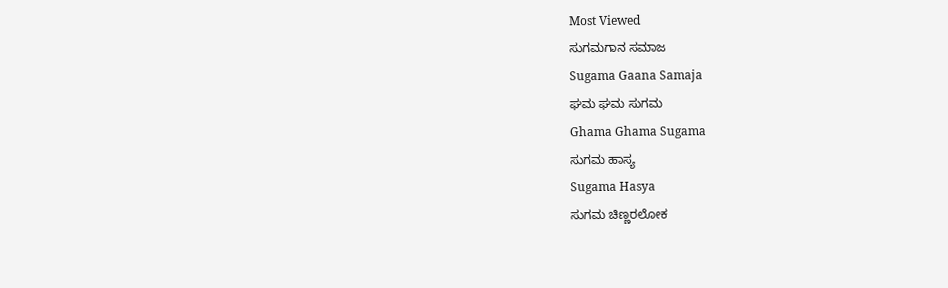Most Viewed
ಸುಗಮಗಾನ ಸಮಾಜ
Sugama Gaana Samaja
ಘಮ ಘಮ ಸುಗಮ
Ghama Ghama Sugama
ಸುಗಮ ಹಾಸ್ಯ
Sugama Hasya
ಸುಗಮ ಚಿಣ್ಣರಲೋಕ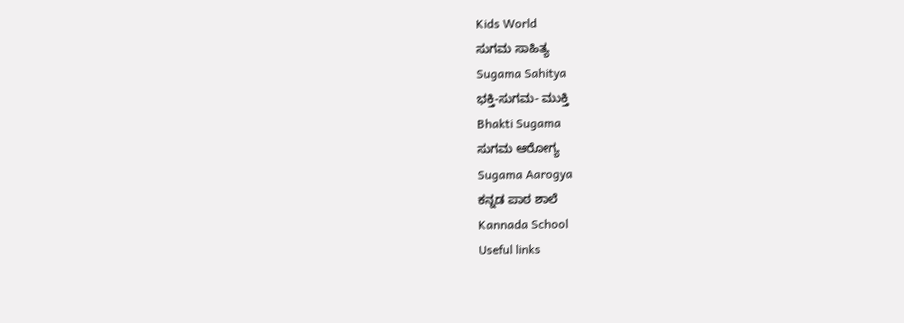Kids World
ಸುಗಮ ಸಾಹಿತ್ಯ
Sugama Sahitya
ಭಕ್ತಿ-ಸುಗಮ- ಮುಕ್ತಿ
Bhakti Sugama
ಸುಗಮ ಆರೋಗ್ಯ
Sugama Aarogya
ಕನ್ನಡ ಪಾಠ ಶಾಲೆ
Kannada School
Useful links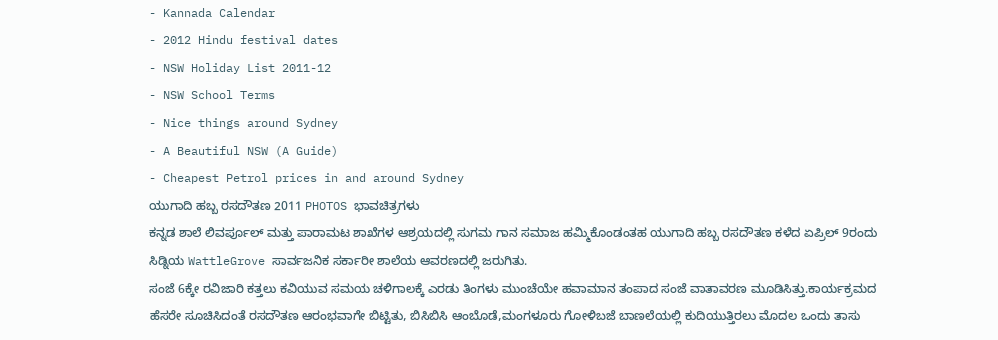- Kannada Calendar
- 2012 Hindu festival dates
- NSW Holiday List 2011-12
- NSW School Terms
- Nice things around Sydney
- A Beautiful NSW (A Guide)
- Cheapest Petrol prices in and around Sydney
ಯುಗಾದಿ ಹಬ್ಬ ರಸದೌತಣ 2011 PHOTOS ಭಾವಚಿತ್ರಗಳು
ಕನ್ನಡ ಶಾಲೆ ಲಿವರ್ಪೂಲ್ ಮತ್ತು ಪಾರಾಮಟ ಶಾಖೆಗಳ ಆಶ್ರಯದಲ್ಲಿ ಸುಗಮ ಗಾನ ಸಮಾಜ ಹಮ್ಮಿಕೊಂಡಂತಹ ಯುಗಾದಿ ಹಬ್ಬ ರಸದೌತಣ ಕಳೆದ ಏಪ್ರಿಲ್ 9ರಂದು ಸಿಡ್ನಿಯ WattleGrove ಸಾರ್ವಜನಿಕ ಸರ್ಕಾರೀ ಶಾಲೆಯ ಆವರಣದಲ್ಲಿ ಜರುಗಿತು.
ಸಂಜೆ 6ಕ್ಕೇ ರವಿಜಾರಿ ಕತ್ತಲು ಕವಿಯುವ ಸಮಯ ಚಳಿಗಾಲಕ್ಕೆ ಎರಡು ತಿಂಗಳು ಮುಂಚೆಯೇ ಹವಾಮಾನ ತಂಪಾದ ಸಂಜೆ ವಾತಾವರಣ ಮೂಡಿಸಿತ್ತು.ಕಾರ್ಯಕ್ರಮದ ಹೆಸರೇ ಸೂಚಿಸಿದಂತೆ ರಸದೌತಣ ಆರಂಭವಾಗೇ ಬಿಟ್ಟಿತು, ಬಿಸಿಬಿಸಿ ಆಂಬೊಡೆ,ಮಂಗಳೂರು ಗೋಳಿಬಜೆ ಬಾಣಲೆಯಲ್ಲಿ ಕುದಿಯುತ್ತಿರಲು ಮೊದಲ ಒಂದು ತಾಸು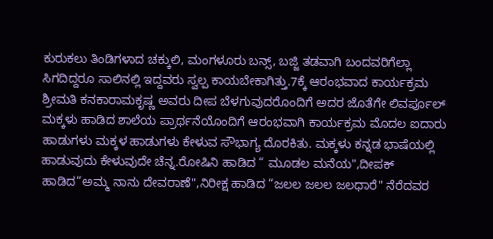ಕುರುಕಲು ತಿಂಡಿಗಳಾದ ಚಕ್ಕುಲಿ, ಮಂಗಳೂರು ಬನ್ಸ್, ಬಜ್ಜಿ ತಡವಾಗಿ ಬಂದವರಿಗೆಲ್ಲಾ ಸಿಗದಿದ್ದರೂ ಸಾಲಿನಲ್ಲಿ ಇದ್ದವರು ಸ್ವಲ್ಪ ಕಾಯಬೇಕಾಗಿತ್ತು.7ಕ್ಕೆ ಆರಂಭವಾದ ಕಾರ್ಯಕ್ರಮ ಶ್ರೀಮತಿ ಕನಕಾರಾಮಕೃಷ್ಣ ಅವರು ದೀಪ ಬೆಳಗುವುದರೊಂದಿಗೆ ಅದರ ಜೊತೆಗೇ ಲಿವರ್ಪೂಲ್ ಮಕ್ಕಳು ಹಾಡಿದ ಶಾಲೆಯ ಪ್ರಾರ್ಥನೆಯೊಂದಿಗೆ ಆರಂಭವಾಗಿ ಕಾರ್ಯಕ್ರಮ ಮೊದಲ ಐದಾರು ಹಾಡುಗಳು ಮಕ್ಕಳ ಹಾಡುಗಳು ಕೇಳುವ ಸೌಭಾಗ್ಯ ದೊರಕಿತು. ಮಕ್ಕಳು ಕನ್ನಡ ಭಾಷೆಯಲ್ಲಿ ಹಾಡುವುದು ಕೇಳುವುದೇ ಚೆನ್ನ.ರೋಷಿನಿ ಹಾಡಿದ “ ಮೂಡಲ ಮನೆಯ",ದೀಪಕ್ ಹಾಡಿದ“ಅಮ್ಮ ನಾನು ದೇವರಾಣೆ",ನಿರೀಕ್ಷ ಹಾಡಿದ “ಜಲಲ ಜಲಲ ಜಲಧಾರೆ" ನೆರೆದವರ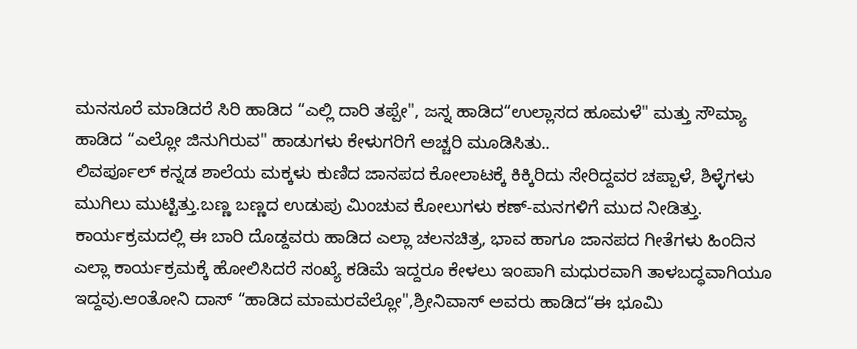ಮನಸೂರೆ ಮಾಡಿದರೆ ಸಿರಿ ಹಾಡಿದ “ಎಲ್ಲಿ ದಾರಿ ತಪ್ಪೇ", ಜಸ್ನ ಹಾಡಿದ“ಉಲ್ಲಾಸದ ಹೂಮಳೆ" ಮತ್ತು ಸೌಮ್ಯಾ ಹಾಡಿದ “ಎಲ್ಲೋ ಜಿನುಗಿರುವ" ಹಾಡುಗಳು ಕೇಳುಗರಿಗೆ ಅಚ್ಚರಿ ಮೂಡಿಸಿತು..
ಲಿವರ್ಪೂಲ್ ಕನ್ನಡ ಶಾಲೆಯ ಮಕ್ಕಳು ಕುಣಿದ ಜಾನಪದ ಕೋಲಾಟಕ್ಕೆ ಕಿಕ್ಕಿರಿದು ಸೇರಿದ್ದವರ ಚಪ್ಪಾಳೆ, ಶಿಳ್ಳೆಗಳು ಮುಗಿಲು ಮುಟ್ಟಿತ್ತು.ಬಣ್ಣ ಬಣ್ಣದ ಉಡುಪು ಮಿಂಚುವ ಕೋಲುಗಳು ಕಣ್-ಮನಗಳಿಗೆ ಮುದ ನೀಡಿತ್ತು.
ಕಾರ್ಯಕ್ರಮದಲ್ಲಿ ಈ ಬಾರಿ ದೊಡ್ದವರು ಹಾಡಿದ ಎಲ್ಲಾ ಚಲನಚಿತ್ರ, ಭಾವ ಹಾಗೂ ಜಾನಪದ ಗೀತೆಗಳು ಹಿಂದಿನ ಎಲ್ಲಾ ಕಾರ್ಯಕ್ರಮಕ್ಕೆ ಹೋಲಿಸಿದರೆ ಸಂಖ್ಯೆ ಕಡಿಮೆ ಇದ್ದರೂ ಕೇಳಲು ಇಂಪಾಗಿ ಮಧುರವಾಗಿ ತಾಳಬದ್ಧವಾಗಿಯೂ ಇದ್ದವು.ಆಂತೋನಿ ದಾಸ್ “ಹಾಡಿದ ಮಾಮರವೆಲ್ಲೋ",ಶ್ರೀನಿವಾಸ್ ಅವರು ಹಾಡಿದ“ಈ ಭೂಮಿ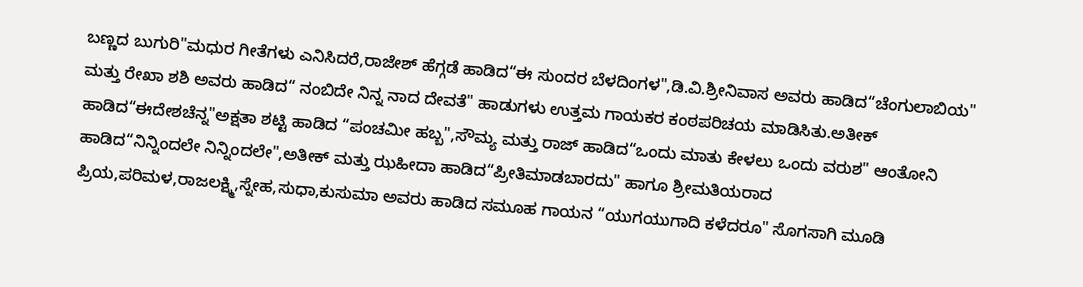ಬಣ್ಣದ ಬುಗುರಿ"ಮಧುರ ಗೀತೆಗಳು ಎನಿಸಿದರೆ,ರಾಜೇಶ್ ಹೆಗ್ಗಡೆ ಹಾಡಿದ“ಈ ಸುಂದರ ಬೆಳದಿಂಗಳ",ಡಿ.ವಿ.ಶ್ರೀನಿವಾಸ ಅವರು ಹಾಡಿದ“ಚೆಂಗುಲಾಬಿಯ" ಮತ್ತು ರೇಖಾ ಶಶಿ ಅವರು ಹಾಡಿದ“ ನಂಬಿದೇ ನಿನ್ನ ನಾದ ದೇವತೆ" ಹಾಡುಗಳು ಉತ್ತಮ ಗಾಯಕರ ಕಂಠಪರಿಚಯ ಮಾಡಿಸಿತು.ಅತೀಕ್ ಹಾಡಿದ“ಈದೇಶಚೆನ್ನ"ಅಕ್ಷತಾ ಶಟ್ಟಿ ಹಾಡಿದ “ಪಂಚಮೀ ಹಬ್ಬ",ಸೌಮ್ಯ ಮತ್ತು ರಾಜ್ ಹಾಡಿದ“ಒಂದು ಮಾತು ಕೇಳಲು ಒಂದು ವರುಶ" ಆಂತೋನಿ ಹಾಡಿದ“ನಿನ್ನಿಂದಲೇ ನಿನ್ನಿಂದಲೇ",ಅತೀಕ್ ಮತ್ತು ಝಹೀದಾ ಹಾಡಿದ“ಪ್ರೀತಿಮಾಡಬಾರದು" ಹಾಗೂ ಶ್ರೀಮತಿಯರಾದ ಪ್ರಿಯ,ಪರಿಮಳ,ರಾಜಲಕ್ಷ್ಮಿ,ಸ್ನೇಹ,ಸುಧಾ,ಕುಸುಮಾ ಅವರು ಹಾಡಿದ ಸಮೂಹ ಗಾಯನ “ಯುಗಯುಗಾದಿ ಕಳೆದರೂ" ಸೊಗಸಾಗಿ ಮೂಡಿ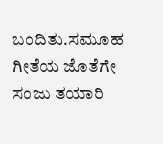ಬಂದಿತು.ಸಮೂಹ ಗೀತೆಯ ಜೊತೆಗೇ ಸಂಜು ತಯಾರಿ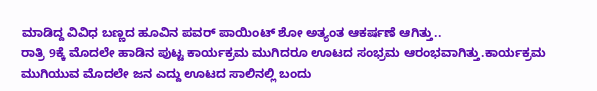ಮಾಡಿದ್ದ ವಿವಿಧ ಬಣ್ಣದ ಹೂವಿನ ಪವರ್ ಪಾಯಿಂಟ್ ಶೋ ಅತ್ಯಂತ ಆಕರ್ಷಣೆ ಆಗಿತ್ತು..
ರಾತ್ರಿ 9ಕ್ಕೆ ಮೊದಲೇ ಹಾಡಿನ ಪುಟ್ಟ ಕಾರ್ಯಕ್ರಮ ಮುಗಿದರೂ ಊಟದ ಸಂಭ್ರಮ ಆರಂಭವಾಗಿತ್ತು.ಕಾರ್ಯಕ್ರಮ ಮುಗಿಯುವ ಮೊದಲೇ ಜನ ಎದ್ದು ಊಟದ ಸಾಲಿನಲ್ಲಿ ಬಂದು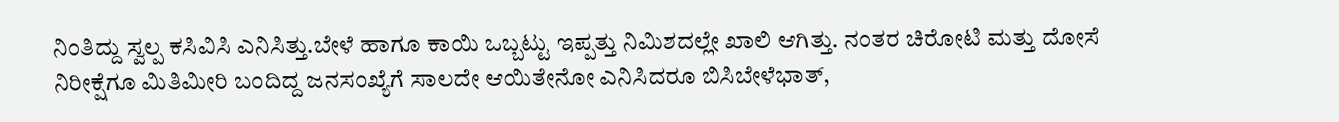ನಿಂತಿದ್ದು ಸ್ವಲ್ಪ ಕಸಿವಿಸಿ ಎನಿಸಿತ್ತು.ಬೇಳೆ ಹಾಗೂ ಕಾಯಿ ಒಬ್ಬಟ್ಟು ಇಪ್ಪತ್ತು ನಿಮಿಶದಲ್ಲೇ ಖಾಲಿ ಆಗಿತ್ತು. ನಂತರ ಚಿರೋಟಿ ಮತ್ತು ದೋಸೆ ನಿರೀಕ್ಷೆಗೂ ಮಿತಿಮೀರಿ ಬಂದಿದ್ದ ಜನಸಂಖ್ಯೆಗೆ ಸಾಲದೇ ಆಯಿತೇನೋ ಎನಿಸಿದರೂ ಬಿಸಿಬೇಳೆಭಾತ್,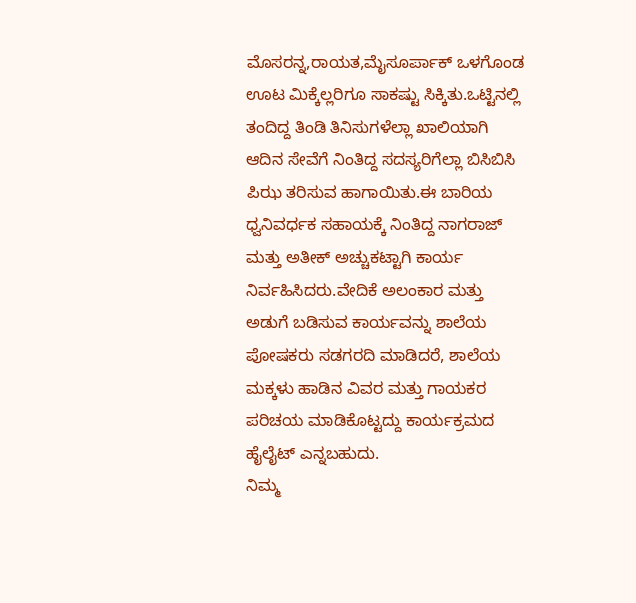ಮೊಸರನ್ನ,ರಾಯತ,ಮೈಸೂರ್ಪಾಕ್ ಒಳಗೊಂಡ ಊಟ ಮಿಕ್ಕೆಲ್ಲರಿಗೂ ಸಾಕಷ್ಟು ಸಿಕ್ಕಿತು.ಒಟ್ಟಿನಲ್ಲಿ ತಂದಿದ್ದ ತಿಂಡಿ ತಿನಿಸುಗಳೆಲ್ಲಾ ಖಾಲಿಯಾಗಿ ಆದಿನ ಸೇವೆಗೆ ನಿಂತಿದ್ದ ಸದಸ್ಯರಿಗೆಲ್ಲಾ ಬಿಸಿಬಿಸಿ ಪಿಝ ತರಿಸುವ ಹಾಗಾಯಿತು.ಈ ಬಾರಿಯ ಧ್ವನಿವರ್ಧಕ ಸಹಾಯಕ್ಕೆ ನಿಂತಿದ್ದ ನಾಗರಾಜ್ ಮತ್ತು ಅತೀಕ್ ಅಚ್ಚುಕಟ್ಟಾಗಿ ಕಾರ್ಯ ನಿರ್ವಹಿಸಿದರು.ವೇದಿಕೆ ಅಲಂಕಾರ ಮತ್ತು ಅಡುಗೆ ಬಡಿಸುವ ಕಾರ್ಯವನ್ನು ಶಾಲೆಯ ಪೋಷಕರು ಸಡಗರದಿ ಮಾಡಿದರೆ, ಶಾಲೆಯ ಮಕ್ಕಳು ಹಾಡಿನ ವಿವರ ಮತ್ತು ಗಾಯಕರ ಪರಿಚಯ ಮಾಡಿಕೊಟ್ಟದ್ದು ಕಾರ್ಯಕ್ರಮದ ಹೈಲೈಟ್ ಎನ್ನಬಹುದು.
ನಿಮ್ಮ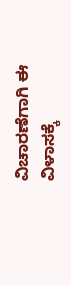ವಿಚಾರಣೆಗಾಗಿ ಈ ವಿಳಾಸಕ್ಕೆ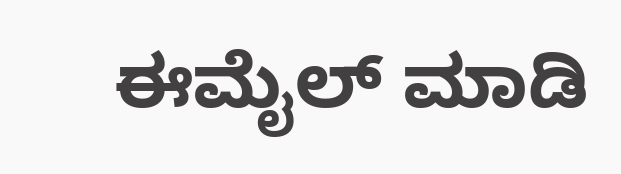ಈಮೈಲ್ ಮಾಡಿ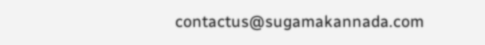contactus@sugamakannada.com